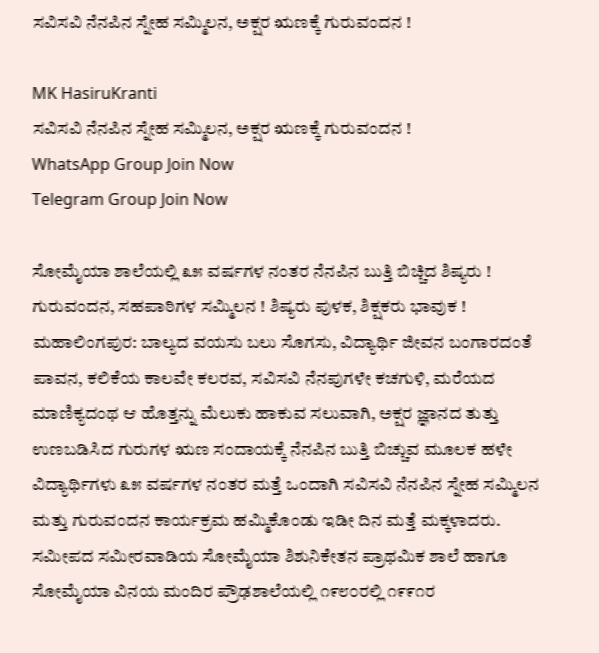ಸವಿಸವಿ ನೆನಪಿನ ಸ್ನೇಹ ಸಮ್ಮಿಲನ, ಅಕ್ಷರ ಋಣಕ್ಕೆ ಗುರುವಂದನ !

MK HasiruKranti
ಸವಿಸವಿ ನೆನಪಿನ ಸ್ನೇಹ ಸಮ್ಮಿಲನ, ಅಕ್ಷರ ಋಣಕ್ಕೆ ಗುರುವಂದನ !
WhatsApp Group Join Now
Telegram Group Join Now

ಸೋಮೈಯಾ ಶಾಲೆಯಲ್ಲಿ ೩೫ ವರ್ಷಗಳ ನಂತರ ನೆನಪಿನ ಬುತ್ತಿ ಬಿಚ್ಚಿದ ಶಿಷ್ಯರು !
ಗುರುವಂದನ, ಸಹಪಾಠಿಗಳ ಸಮ್ಮಿಲನ ! ಶಿಷ್ಯರು ಪುಳಕ, ಶಿಕ್ಷಕರು ಭಾವುಕ !
ಮಹಾಲಿಂಗಪುರ: ಬಾಲ್ಯದ ವಯಸು ಬಲು ಸೊಗಸು, ವಿದ್ಯಾರ್ಥಿ ಜೀವನ ಬಂಗಾರದಂತೆ ಪಾವನ, ಕಲಿಕೆಯ ಕಾಲವೇ ಕಲರವ, ಸವಿಸವಿ ನೆನಪುಗಳೇ ಕಚಗುಳಿ, ಮರೆಯದ ಮಾಣಿಕ್ಯದಂಥ ಆ ಹೊತ್ತನ್ನು ಮೆಲುಕು ಹಾಕುವ ಸಲುವಾಗಿ, ಅಕ್ಷರ ಜ್ಞಾನದ ತುತ್ತು ಉಣಬಡಿಸಿದ ಗುರುಗಳ ಋಣ ಸಂದಾಯಕ್ಕೆ ನೆನಪಿನ ಬುತ್ತಿ ಬಿಚ್ಚುವ ಮೂಲಕ ಹಳೇ ವಿದ್ಯಾರ್ಥಿಗಳು ೩೫ ವರ್ಷಗಳ ನಂತರ ಮತ್ತೆ ಒಂದಾಗಿ ಸವಿಸವಿ ನೆನಪಿನ ಸ್ನೇಹ ಸಮ್ಮಿಲನ ಮತ್ತು ಗುರುವಂದನ ಕಾರ್ಯಕ್ರಮ ಹಮ್ಮಿಕೊಂಡು ಇಡೀ ದಿನ ಮತ್ತೆ ಮಕ್ಕಳಾದರು.
ಸಮೀಪದ ಸಮೀರವಾಡಿಯ ಸೋಮೈಯಾ ಶಿಶುನಿಕೇತನ ಪ್ರಾಥಮಿಕ ಶಾಲೆ ಹಾಗೂ ಸೋಮೈಯಾ ವಿನಯ ಮಂದಿರ ಪ್ರೌಢಶಾಲೆಯಲ್ಲಿ ೧೯೮೦ರಲ್ಲಿ ೧೯೯೧ರ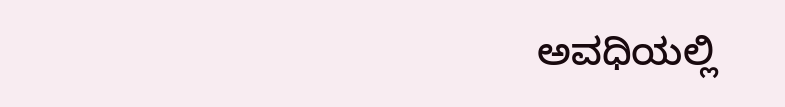ಅವಧಿಯಲ್ಲಿ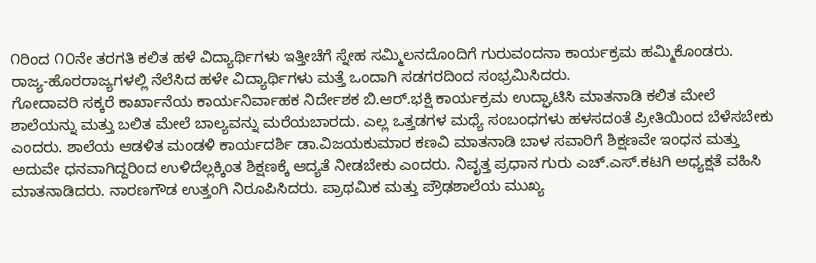೧ರಿಂದ ೧೦ನೇ ತರಗತಿ ಕಲಿತ ಹಳೆ ವಿದ್ಯಾರ್ಥಿಗಳು ಇತ್ತೀಚೆಗೆ ಸ್ನೇಹ ಸಮ್ಮಿಲನದೊಂದಿಗೆ ಗುರುವಂದನಾ ಕಾರ್ಯಕ್ರಮ ಹಮ್ಮಿಕೊಂಡರು. ರಾಜ್ಯ-ಹೊರರಾಜ್ಯಗಳಲ್ಲಿ ನೆಲೆಸಿದ ಹಳೇ ವಿದ್ಯಾರ್ಥಿಗಳು ಮತ್ತೆ ಒಂದಾಗಿ ಸಡಗರದಿಂದ ಸಂಭ್ರಮಿಸಿದರು.
ಗೋದಾವರಿ ಸಕ್ಕರೆ ಕಾರ್ಖಾನೆಯ ಕಾರ್ಯನಿರ್ವಾಹಕ ನಿರ್ದೇಶಕ ಬಿ.ಆರ್.ಭಕ್ಷಿ ಕಾರ್ಯಕ್ರಮ ಉದ್ಘಾಟಿಸಿ ಮಾತನಾಡಿ ಕಲಿತ ಮೇಲೆ ಶಾಲೆಯನ್ನು ಮತ್ತು ಬಲಿತ ಮೇಲೆ ಬಾಲ್ಯವನ್ನು ಮರೆಯಬಾರದು. ಎಲ್ಲ ಒತ್ತಡಗಳ ಮಧ್ಯೆ ಸಂಬಂಧಗಳು ಹಳಸದಂತೆ ಪ್ರೀತಿಯಿಂದ ಬೆಳೆಸಬೇಕು ಎಂದರು. ಶಾಲೆಯ ಆಡಳಿತ ಮಂಡಳಿ ಕಾರ್ಯದರ್ಶಿ ಡಾ.ವಿಜಯಕುಮಾರ ಕಣವಿ ಮಾತನಾಡಿ ಬಾಳ ಸವಾರಿಗೆ ಶಿಕ್ಷಣವೇ ಇಂಧನ ಮತ್ತು ಅದುವೇ ಧನವಾಗಿದ್ದರಿಂದ ಉಳಿದೆಲ್ಲಕ್ಕಿಂತ ಶಿಕ್ಷಣಕ್ಕೆ ಆದ್ಯತೆ ನೀಡಬೇಕು ಎಂದರು. ನಿವೃತ್ತ ಪ್ರಧಾನ ಗುರು ಎಚ್.ಎಸ್.ಕಟಗಿ ಅಧ್ಯಕ್ಷತೆ ವಹಿಸಿ ಮಾತನಾಡಿದರು. ನಾರಣಗೌಡ ಉತ್ತಂಗಿ ನಿರೂಪಿಸಿದರು. ಪ್ರಾಥಮಿಕ ಮತ್ತು ಪ್ರೌಢಶಾಲೆಯ ಮುಖ್ಯ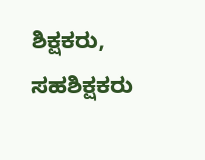ಶಿಕ್ಷಕರು, ಸಹಶಿಕ್ಷಕರು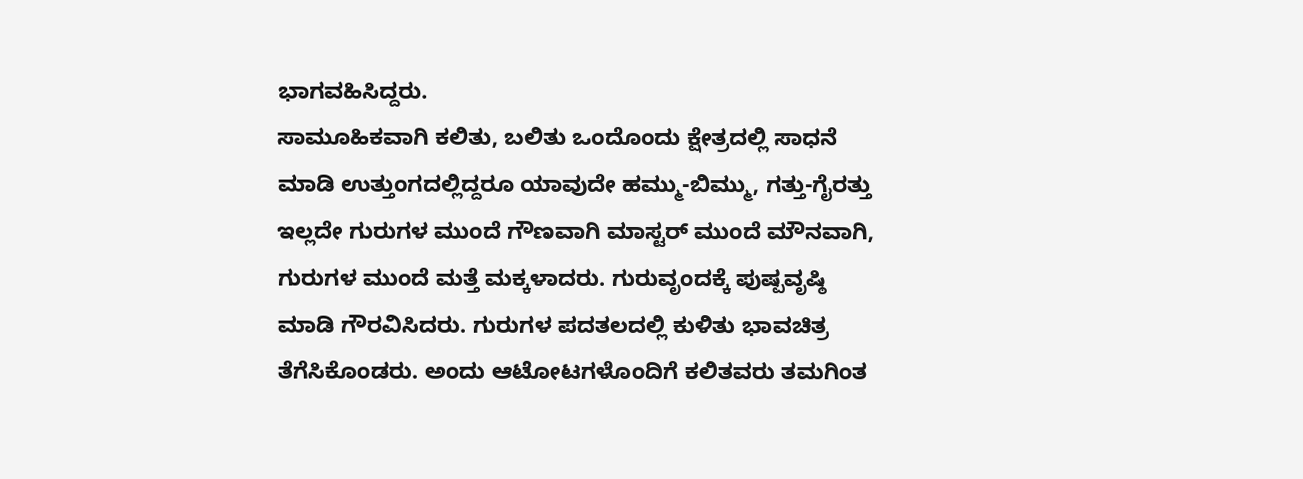ಭಾಗವಹಿಸಿದ್ದರು.
ಸಾಮೂಹಿಕವಾಗಿ ಕಲಿತು, ಬಲಿತು ಒಂದೊಂದು ಕ್ಷೇತ್ರದಲ್ಲಿ ಸಾಧನೆ ಮಾಡಿ ಉತ್ತುಂಗದಲ್ಲಿದ್ದರೂ ಯಾವುದೇ ಹಮ್ಮು-ಬಿಮ್ಮು, ಗತ್ತು-ಗೈರತ್ತು ಇಲ್ಲದೇ ಗುರುಗಳ ಮುಂದೆ ಗೌಣವಾಗಿ ಮಾಸ್ಟರ್ ಮುಂದೆ ಮೌನವಾಗಿ, ಗುರುಗಳ ಮುಂದೆ ಮತ್ತೆ ಮಕ್ಕಳಾದರು. ಗುರುವೃಂದಕ್ಕೆ ಪುಷ್ಪವೃಷ್ಠಿ ಮಾಡಿ ಗೌರವಿಸಿದರು. ಗುರುಗಳ ಪದತಲದಲ್ಲಿ ಕುಳಿತು ಭಾವಚಿತ್ರ ತೆಗೆಸಿಕೊಂಡರು. ಅಂದು ಆಟೋಟಗಳೊಂದಿಗೆ ಕಲಿತವರು ತಮಗಿಂತ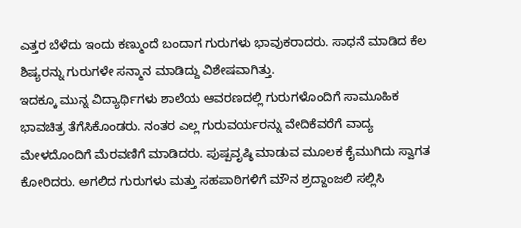ಎತ್ತರ ಬೆಳೆದು ಇಂದು ಕಣ್ಮುಂದೆ ಬಂದಾಗ ಗುರುಗಳು ಭಾವುಕರಾದರು. ಸಾಧನೆ ಮಾಡಿದ ಕೆಲ ಶಿಷ್ಯರನ್ನು ಗುರುಗಳೇ ಸನ್ಮಾನ ಮಾಡಿದ್ದು ವಿಶೇಷವಾಗಿತ್ತು.
ಇದಕ್ಕೂ ಮುನ್ನ ವಿದ್ಯಾರ್ಥಿಗಳು ಶಾಲೆಯ ಆವರಣದಲ್ಲಿ ಗುರುಗಳೊಂದಿಗೆ ಸಾಮೂಹಿಕ ಭಾವಚಿತ್ರ ತೆಗೆಸಿಕೊಂಡರು. ನಂತರ ಎಲ್ಲ ಗುರುವರ್ಯರನ್ನು ವೇದಿಕೆವರೆಗೆ ವಾದ್ಯ ಮೇಳದೊಂದಿಗೆ ಮೆರವಣಿಗೆ ಮಾಡಿದರು. ಪುಷ್ಪವೃಷ್ಠಿ ಮಾಡುವ ಮೂಲಕ ಕೈಮುಗಿದು ಸ್ವಾಗತ ಕೋರಿದರು. ಅಗಲಿದ ಗುರುಗಳು ಮತ್ತು ಸಹಪಾಠಿಗಳಿಗೆ ಮೌನ ಶ್ರದ್ದಾಂಜಲಿ ಸಲ್ಲಿಸಿ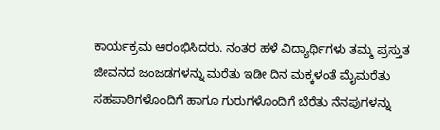ಕಾರ್ಯಕ್ರಮ ಆರಂಭಿಸಿದರು. ನಂತರ ಹಳೆ ವಿದ್ಯಾರ್ಥಿಗಳು ತಮ್ಮ ಪ್ರಸ್ತುತ ಜೀವನದ ಜಂಜಡಗಳನ್ನು ಮರೆತು ಇಡೀ ದಿನ ಮಕ್ಕಳಂತೆ ಮೈಮರೆತು ಸಹಪಾಠಿಗಳೊಂದಿಗೆ ಹಾಗೂ ಗುರುಗಳೊಂದಿಗೆ ಬೆರೆತು ನೆನಪುಗಳನ್ನು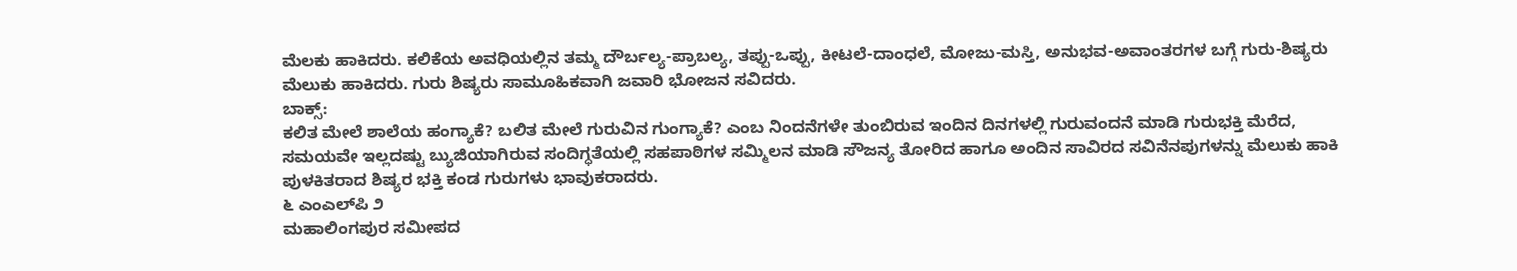ಮೆಲಕು ಹಾಕಿದರು. ಕಲಿಕೆಯ ಅವಧಿಯಲ್ಲಿನ ತಮ್ಮ ದೌರ್ಬಲ್ಯ-ಪ್ರಾಬಲ್ಯ, ತಪ್ಪು-ಒಪ್ಪು, ಕೀಟಲೆ-ದಾಂಧಲೆ, ಮೋಜು-ಮಸ್ತಿ, ಅನುಭವ-ಅವಾಂತರಗಳ ಬಗ್ಗೆ ಗುರು-ಶಿಷ್ಯರು ಮೆಲುಕು ಹಾಕಿದರು. ಗುರು ಶಿಷ್ಯರು ಸಾಮೂಹಿಕವಾಗಿ ಜವಾರಿ ಭೋಜನ ಸವಿದರು.
ಬಾಕ್ಸ್:
ಕಲಿತ ಮೇಲೆ ಶಾಲೆಯ ಹಂಗ್ಯಾಕೆ? ಬಲಿತ ಮೇಲೆ ಗುರುವಿನ ಗುಂಗ್ಯಾಕೆ? ಎಂಬ ನಿಂದನೆಗಳೇ ತುಂಬಿರುವ ಇಂದಿನ ದಿನಗಳಲ್ಲಿ ಗುರುವಂದನೆ ಮಾಡಿ ಗುರುಭಕ್ತಿ ಮೆರೆದ, ಸಮಯವೇ ಇಲ್ಲದಷ್ಟು ಬ್ಯುಜಿಯಾಗಿರುವ ಸಂದಿಗ್ಧತೆಯಲ್ಲಿ ಸಹಪಾಠಿಗಳ ಸಮ್ಮಿಲನ ಮಾಡಿ ಸೌಜನ್ಯ ತೋರಿದ ಹಾಗೂ ಅಂದಿನ ಸಾವಿರದ ಸವಿನೆನಪುಗಳನ್ನು ಮೆಲುಕು ಹಾಕಿ ಪುಳಕಿತರಾದ ಶಿಷ್ಯರ ಭಕ್ತಿ ಕಂಡ ಗುರುಗಳು ಭಾವುಕರಾದರು.
೬ ಎಂಎಲ್‌ಪಿ ೨
ಮಹಾಲಿಂಗಪುರ ಸಮೀಪದ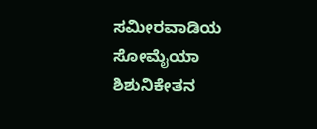ಸಮೀರವಾಡಿಯ ಸೋಮೈಯಾ ಶಿಶುನಿಕೇತನ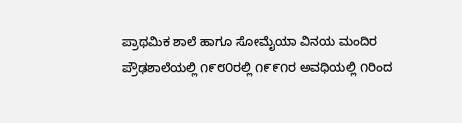ಪ್ರಾಥಮಿಕ ಶಾಲೆ ಹಾಗೂ ಸೋಮೈಯಾ ವಿನಯ ಮಂದಿರ ಪ್ರೌಢಶಾಲೆಯಲ್ಲಿ ೧೯೮೦ರಲ್ಲಿ ೧೯೯೧ರ ಅವಧಿಯಲ್ಲಿ ೧ರಿಂದ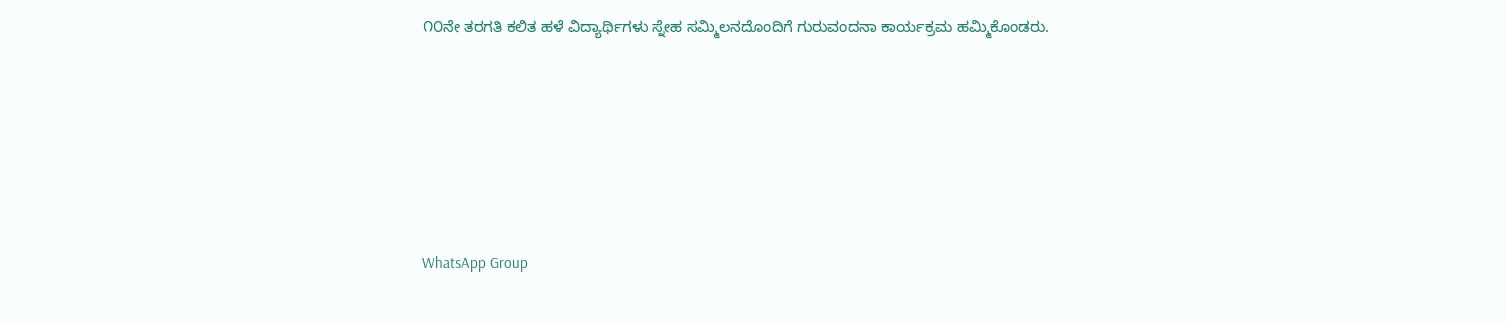೧೦ನೇ ತರಗತಿ ಕಲಿತ ಹಳೆ ವಿದ್ಯಾರ್ಥಿಗಳು ಸ್ನೇಹ ಸಮ್ಮಿಲನದೊಂದಿಗೆ ಗುರುವಂದನಾ ಕಾರ್ಯಕ್ರಮ ಹಮ್ಮಿಕೊಂಡರು.







WhatsApp Group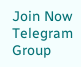Join Now
Telegram Group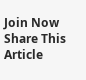Join Now
Share This Article